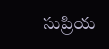సుప్రియ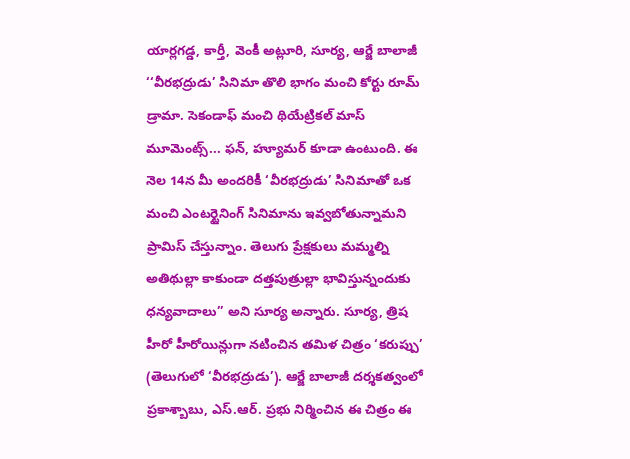యార్లగడ్డ, కార్తీ, వెంకీ అట్లూరి, సూర్య, ఆర్జే బాలాజీ
‘‘వీరభద్రుడు’ సినిమా తొలి భాగం మంచి కోర్టు రూమ్ డ్రామా. సెకండాఫ్ మంచి థియేట్రికల్ మాస్ మూమెంట్స్... ఫన్, హ్యూమర్ కూడా ఉంటుంది. ఈ నెల 14న మీ అందరికీ ‘వీరభద్రుడు’ సినిమాతో ఒక మంచి ఎంటర్టైనింగ్ సినిమాను ఇవ్వబోతున్నామని ప్రామిస్ చేస్తున్నాం. తెలుగు ప్రేక్షకులు మమ్మల్ని అతిథుల్లా కాకుండా దత్తపుత్రుల్లా భావిస్తున్నందుకు ధన్యవాదాలు’’ అని సూర్య అన్నారు. సూర్య, త్రిష హీరో హీరోయిన్లుగా నటించిన తమిళ చిత్రం ‘కరుప్పు’ (తెలుగులో ‘వీరభద్రుడు’). ఆర్జే బాలాజీ దర్శకత్వంలో ప్రకాశ్బాబు, ఎస్.ఆర్. ప్రభు నిర్మించిన ఈ చిత్రం ఈ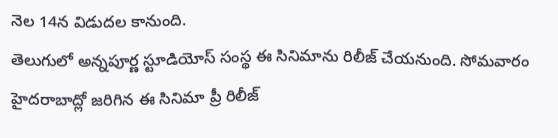నెల 14న విడుదల కానుంది.
తెలుగులో అన్నపూర్ణ స్టూడియోస్ సంస్థ ఈ సినిమాను రిలీజ్ చేయనుంది. సోమవారం హైదరాబాద్లో జరిగిన ఈ సినిమా ప్రీ రిలీజ్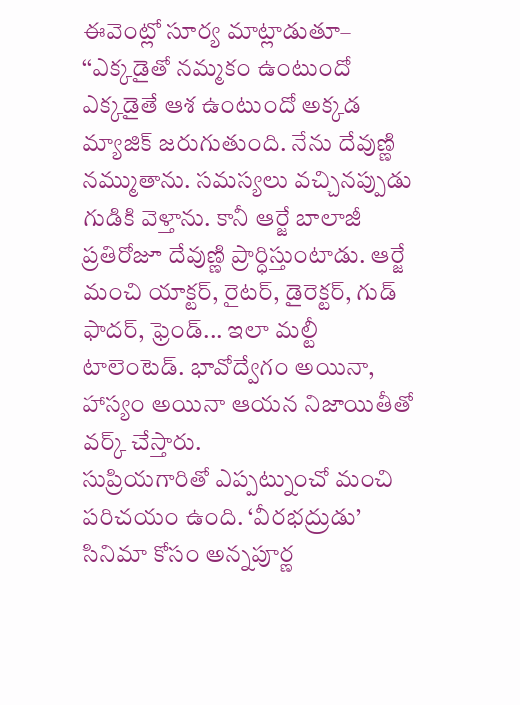ఈవెంట్లో సూర్య మాట్లాడుతూ– ‘‘ఎక్కడైతో నమ్మకం ఉంటుందో ఎక్కడైతే ఆశ ఉంటుందో అక్కడ మ్యాజిక్ జరుగుతుంది. నేను దేవుణ్ణి నమ్ముతాను. సమస్యలు వచ్చినప్పుడు గుడికి వెళ్తాను. కానీ ఆర్జే బాలాజీ ప్రతిరోజూ దేవుణ్ణి ప్రార్ధిస్తుంటాడు. ఆర్జే మంచి యాక్టర్, రైటర్, డైరెక్టర్, గుడ్ ఫాదర్, ఫ్రెండ్... ఇలా మల్టీ టాలెంటెడ్. భావోద్వేగం అయినా, హాస్యం అయినా ఆయన నిజాయితీతో వర్క్ చేస్తారు.
సుప్రియగారితో ఎప్పట్నుంచో మంచి పరిచయం ఉంది. ‘వీరభద్రుడు’ సినిమా కోసం అన్నపూర్ణ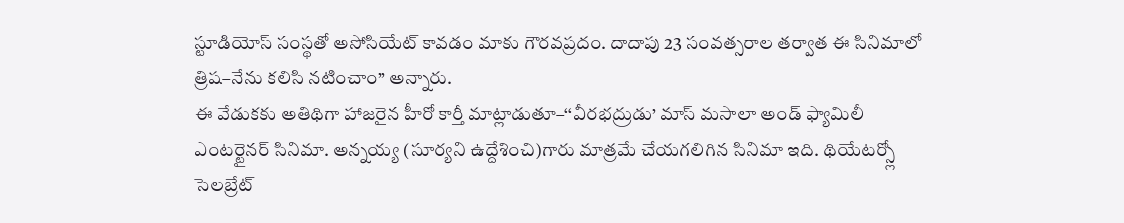స్టూడియోస్ సంస్థతో అసోసియేట్ కావడం మాకు గౌరవప్రదం. దాదాపు 23 సంవత్సరాల తర్వాత ఈ సినిమాలో త్రిష–నేను కలిసి నటించాం’’ అన్నారు.
ఈ వేడుకకు అతిథిగా హాజరైన హీరో కార్తీ మాట్లాడుతూ–‘‘వీరభద్రుడు’ మాస్ మసాలా అండ్ ఫ్యామిలీ ఎంటర్టైనర్ సినిమా. అన్నయ్య (సూర్యని ఉద్దేశించి)గారు మాత్రమే చేయగలిగిన సినిమా ఇది. థియేటర్స్లో సెలబ్రేట్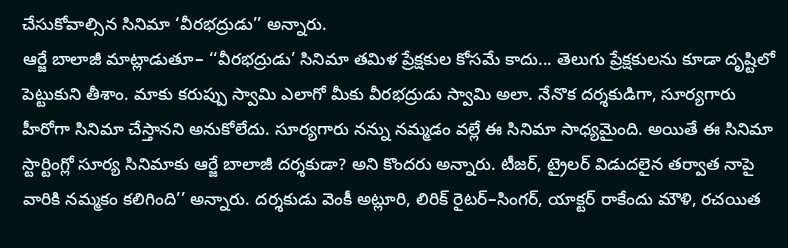చేసుకోవాల్సిన సినిమా ‘వీరభద్రుడు’’ అన్నారు.
ఆర్జే బాలాజీ మాట్లాడుతూ– ‘‘వీరభద్రుడు’ సినిమా తమిళ ప్రేక్షకుల కోసమే కాదు... తెలుగు ప్రేక్షకులను కూడా దృష్టిలో పెట్టుకుని తీశాం. మాకు కరుప్పు స్వామి ఎలాగో మీకు వీరభద్రుడు స్వామి అలా. నేనొక దర్శకుడిగా, సూర్యగారు హీరోగా సినిమా చేస్తానని అనుకోలేదు. సూర్యగారు నన్ను నమ్మడం వల్లే ఈ సినిమా సాధ్యమైంది. అయితే ఈ సినిమా స్టార్టింగ్లో సూర్య సినిమాకు ఆర్జే బాలాజీ దర్శకుడా? అని కొందరు అన్నారు. టీజర్, ట్రైలర్ విడుదలైన తర్వాత నాపై వారికి నమ్మకం కలిగింది’’ అన్నారు. దర్శకుడు వెంకీ అట్లూరి, లిరిక్ రైటర్–సింగర్, యాక్టర్ రాకేందు మౌళి, రచయిత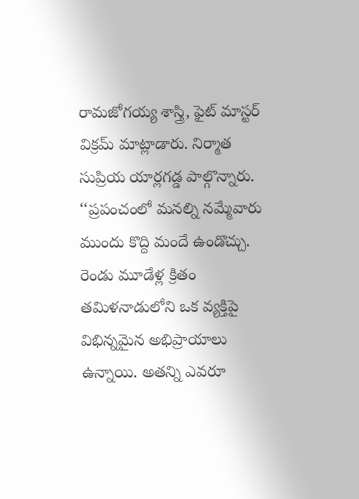రామజోగయ్య శాస్త్రి, ఫైట్ మాస్టర్ విక్రమ్ మాట్లాడారు. నిర్మాత సుప్రియ యార్లగడ్డ పాల్గొన్నారు.
‘‘ప్రపంచంలో మనల్ని నమ్మేవారు ముందు కొద్ది మందే ఉండొచ్చు.
రెండు మూడేళ్ల క్రితం తమిళనాడులోని ఒక వ్యక్తిపై విభిన్నమైన అభిప్రాయాలు ఉన్నాయి. అతన్ని ఎవరూ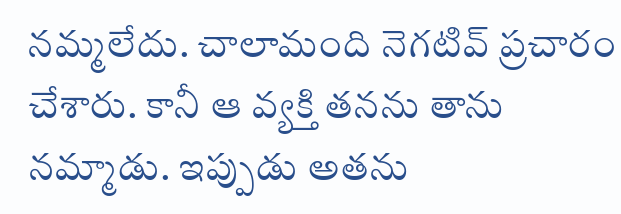నమ్మలేదు. చాలామంది నెగటివ్ ప్రచారం చేశారు. కానీ ఆ వ్యక్తి తనను తాను నమ్మాడు. ఇప్పుడు అతను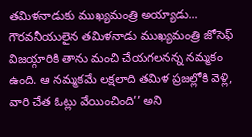తమిళనాడుకు ముఖ్యమంత్రి అయ్యాడు... గౌరవనీయులైన తమిళనాడు ముఖ్యమంత్రి జోసెఫ్ విజయ్గారికి తాను మంచి చేయగలనన్న నమ్మకం ఉంది. ఆ నమ్మకమే లక్షలాది తమిళ ప్రజల్లోకి వెళ్లి, వారి చేత ఓట్లు వేయించింది’’ అని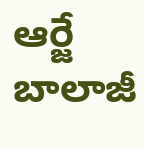ఆర్జే బాలాజీ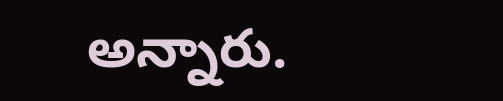అన్నారు.